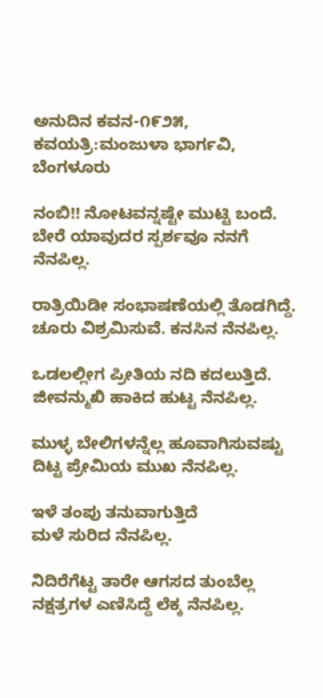ಅನುದಿನ ಕವನ-೧೯೨೫, ಕವಯತ್ರಿ:ಮಂಜುಳಾ ಭಾರ್ಗವಿ, ಬೆಂಗಳೂರು

ನಂಬಿ!! ನೋಟವನ್ನಷ್ಟೇ ಮುಟ್ಟಿ ಬಂದೆ.
ಬೇರೆ ಯಾವುದರ ಸ್ಪರ್ಶವೂ ನನಗೆ ನೆನಪಿಲ್ಲ.

ರಾತ್ರಿಯಿಡೀ ಸಂಭಾಷಣೆಯಲ್ಲಿ ತೊಡಗಿದ್ದೆ.
ಚೂರು ವಿಶ್ರಮಿಸುವೆ. ಕನಸಿನ ನೆನಪಿಲ್ಲ.

ಒಡಲಲ್ಲೀಗ ಪ್ರೀತಿಯ ನದಿ ಕದಲುತ್ತಿದೆ.
ಜೀವನ್ಮುಖಿ ಹಾಕಿದ ಹುಟ್ಟ ನೆನಪಿಲ್ಲ.

ಮುಳ್ಳ ಬೇಲಿಗಳನ್ನೆಲ್ಲ ಹೂವಾಗಿಸುವಷ್ಟು
ದಿಟ್ಟ ಪ್ರೇಮಿಯ ಮುಖ ನೆನಪಿಲ್ಲ.

ಇಳೆ ತಂಪು ತನುವಾಗುತ್ತಿದೆ
ಮಳೆ ಸುರಿದ ನೆನಪಿಲ್ಲ.

ನಿದಿರೆಗೆಟ್ಟ ತಾರೇ ಆಗಸದ ತುಂಬೆಲ್ಲ
ನಕ್ಷತ್ರಗಳ ಎಣಿಸಿದ್ದೆ ಲೆಕ್ಕ ನೆನಪಿಲ್ಲ.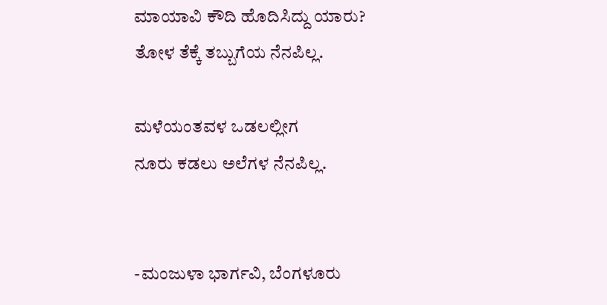ಮಾಯಾವಿ ಕೌದಿ ಹೊದಿಸಿದ್ದು ಯಾರು?
ತೋಳ ತೆಕ್ಕೆ ತಬ್ಬುಗೆಯ ನೆನಪಿಲ್ಲ.

ಮಳೆಯಂತವಳ ಒಡಲಲ್ಲೀಗ
ನೂರು ಕಡಲು ಅಲೆಗಳ ನೆನಪಿಲ್ಲ.


-ಮಂಜುಳಾ ಭಾರ್ಗವಿ, ಬೆಂಗಳೂರು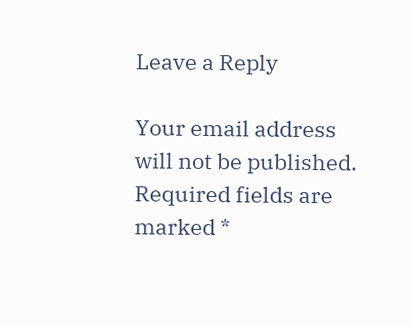Leave a Reply

Your email address will not be published. Required fields are marked *